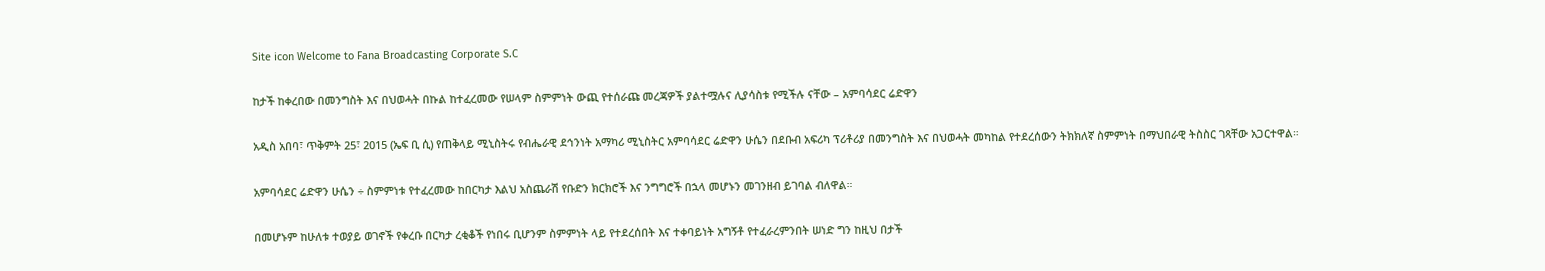Site icon Welcome to Fana Broadcasting Corporate S.C

ከታች ከቀረበው በመንግስት እና በህወሓት በኩል ከተፈረመው የሠላም ስምምነት ውጪ የተሰራጩ መረጃዎች ያልተሟሉና ሊያሳስቱ የሚችሉ ናቸው – አምባሳደር ሬድዋን

አዲስ አበባ፣ ጥቅምት 25፣ 2015 (ኤፍ ቢ ሲ) የጠቅላይ ሚኒስትሩ የብሔራዊ ደኅንነት አማካሪ ሚኒስትር አምባሳደር ሬድዋን ሁሴን በደቡብ አፍሪካ ፕሪቶሪያ በመንግስት እና በህወሓት መካከል የተደረሰውን ትክክለኛ ስምምነት በማህበራዊ ትስስር ገጻቸው አጋርተዋል።

አምባሳደር ሬድዋን ሁሴን ÷ ስምምነቱ የተፈረመው ከበርካታ እልህ አስጨራሽ የቡድን ክርክሮች እና ንግግሮች በኋላ መሆኑን መገንዘብ ይገባል ብለዋል።

በመሆኑም ከሁለቱ ተወያይ ወገኖች የቀረቡ በርካታ ረቂቆች የነበሩ ቢሆንም ስምምነት ላይ የተደረሰበት እና ተቀባይነት አግኝቶ የተፈራረምንበት ሠነድ ግን ከዚህ በታች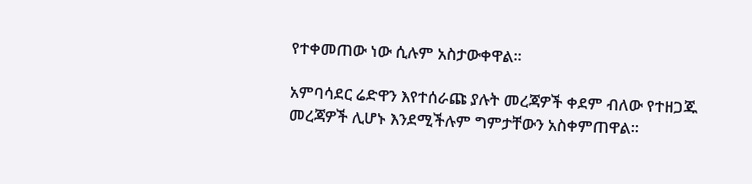የተቀመጠው ነው ሲሉም አስታውቀዋል።

አምባሳደር ሬድዋን እየተሰራጩ ያሉት መረጃዎች ቀደም ብለው የተዘጋጁ መረጃዎች ሊሆኑ እንደሚችሉም ግምታቸውን አስቀምጠዋል።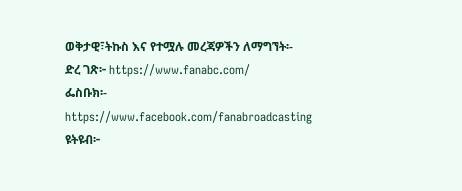ወቅታዊ፣ትኩስ እና የተሟሉ መረጃዎችን ለማግኘት፡-
ድረ ገጽ፦ https://www.fanabc.com/
ፌስቡክ፡- https://www.facebook.com/fanabroadcasting
ዩትዩብ፦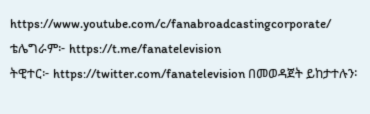https://www.youtube.com/c/fanabroadcastingcorporate/
ቴሌግራም፦ https://t.me/fanatelevision
ትዊተር፦ https://twitter.com/fanatelevision በመወዳጀት ይከታተሉን፡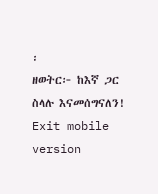፡
ዘወትር፦ ከእኛ ጋር ስላሉ እናመሰግናለን!
Exit mobile version